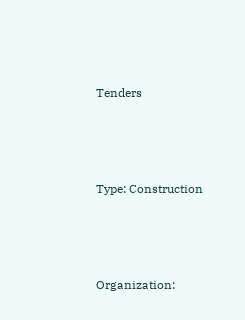Tenders



Type: Construction



Organization: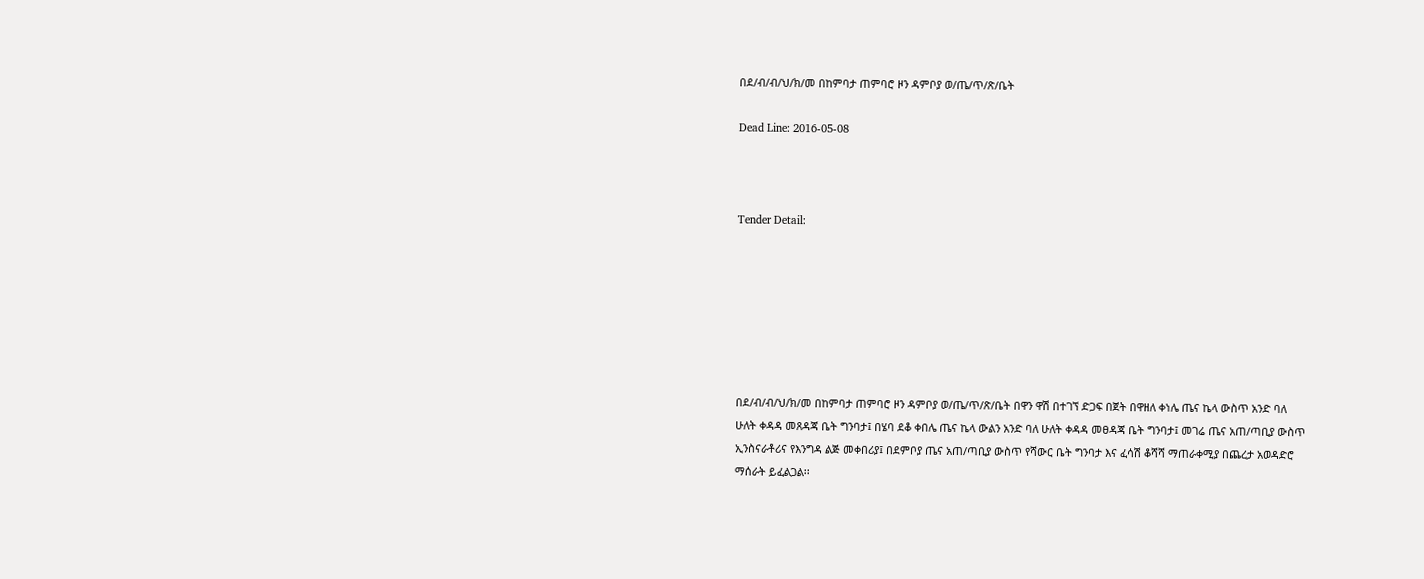በደ/ብ/ብ/ህ/ክ/መ በከምባታ ጠምባሮ ዞን ዳምቦያ ወ/ጤ/ጥ/ጽ/ቤት

Dead Line: 2016-05-08



Tender Detail:







በደ/ብ/ብ/ህ/ክ/መ በከምባታ ጠምባሮ ዞን ዳምቦያ ወ/ጤ/ጥ/ጽ/ቤት በዋን ዋሽ በተገኘ ድጋፍ በጀት በዋዘለ ቀነሌ ጤና ኬላ ውስጥ አንድ ባለ ሁለት ቀዳዳ መጸዳጃ ቤት ግንባታ፤ በሄባ ደቆ ቀበሌ ጤና ኬላ ውልን አንድ ባለ ሁለት ቀዳዳ መፀዳጃ ቤት ግንባታ፤ መገሬ ጤና አጠ/ጣቢያ ውስጥ ኢንስናራቶሪና የእንግዳ ልጅ መቀበሪያ፤ በደምቦያ ጤና አጠ/ጣቢያ ውስጥ የሻውር ቤት ግንባታ እና ፈሳሽ ቆሻሻ ማጠራቀሚያ በጨረታ አወዳድሮ ማሰራት ይፈልጋል፡፡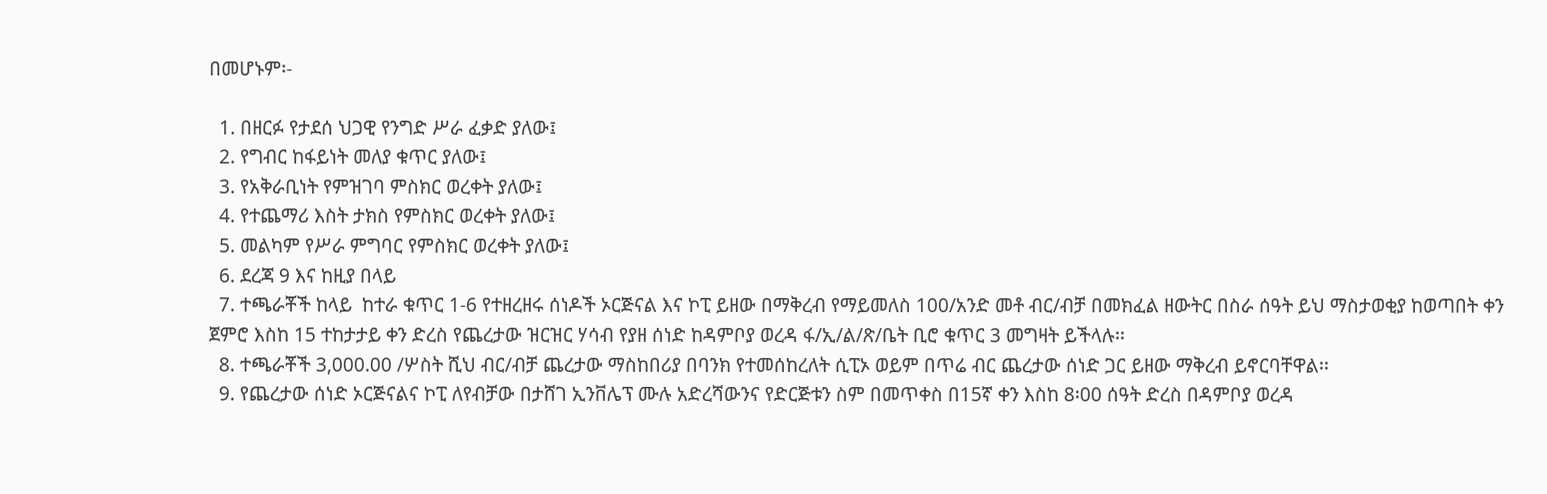በመሆኑም፡-

  1. በዘርፉ የታደሰ ህጋዊ የንግድ ሥራ ፈቃድ ያለው፤
  2. የግብር ከፋይነት መለያ ቁጥር ያለው፤
  3. የአቅራቢነት የምዝገባ ምስክር ወረቀት ያለው፤
  4. የተጨማሪ እስት ታክስ የምስክር ወረቀት ያለው፤
  5. መልካም የሥራ ምግባር የምስክር ወረቀት ያለው፤
  6. ደረጃ 9 እና ከዚያ በላይ
  7. ተጫራቾች ከላይ  ከተራ ቁጥር 1-6 የተዘረዘሩ ሰነዶች ኦርጅናል እና ኮፒ ይዘው በማቅረብ የማይመለስ 100/አንድ መቶ ብር/ብቻ በመክፈል ዘውትር በስራ ሰዓት ይህ ማስታወቂያ ከወጣበት ቀን ጀምሮ እስከ 15 ተከታታይ ቀን ድረስ የጨረታው ዝርዝር ሃሳብ የያዘ ሰነድ ከዳምቦያ ወረዳ ፋ/ኢ/ል/ጽ/ቤት ቢሮ ቁጥር 3 መግዛት ይችላሉ፡፡
  8. ተጫራቾች 3,000.00 /ሦስት ሺህ ብር/ብቻ ጨረታው ማስከበሪያ በባንክ የተመሰከረለት ሲፒኦ ወይም በጥሬ ብር ጨረታው ሰነድ ጋር ይዘው ማቅረብ ይኖርባቸዋል፡፡
  9. የጨረታው ሰነድ ኦርጅናልና ኮፒ ለየብቻው በታሸገ ኢንቨሌፕ ሙሉ አድረሻውንና የድርጅቱን ስም በመጥቀስ በ15ኛ ቀን እስከ 8፡00 ሰዓት ድረስ በዳምቦያ ወረዳ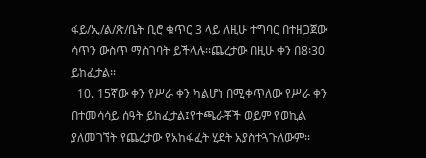ፋይ/ኢ/ል/ጽ/ቤት ቢሮ ቁጥር 3 ላይ ለዚሁ ተግባር በተዘጋጀው ሳጥን ውስጥ ማስገባት ይችላሉ፡፡ጨረታው በዚሁ ቀን በ8፡30 ይከፈታል፡፡
  10. 15ኛው ቀን የሥራ ቀን ካልሆነ በሚቀጥለው የሥራ ቀን በተመሳሳይ ሰዓት ይከፈታል፤የተጫራቾች ወይም የወኪል ያለመገኘት የጨረታው የአከፋፈት ሂደት አያስተጓጉለውም፡፡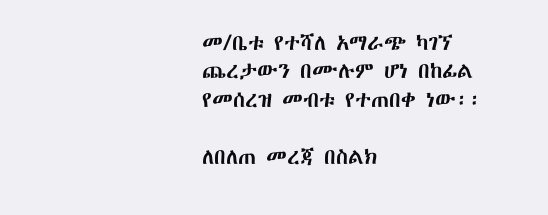መ/ቤቱ የተሻለ አማራጭ ካገኘ ጨረታውን በሙሉም ሆነ በከፊል የመሰረዝ መብቱ የተጠበቀ ነው፡፡

ለበለጠ መረጃ በስልክ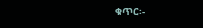ቁጥር፡-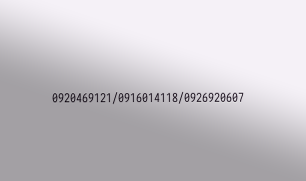0920469121/0916014118/0926920607